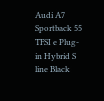Audi A7 Sportback 55 TFSI e Plug-in Hybrid S line Black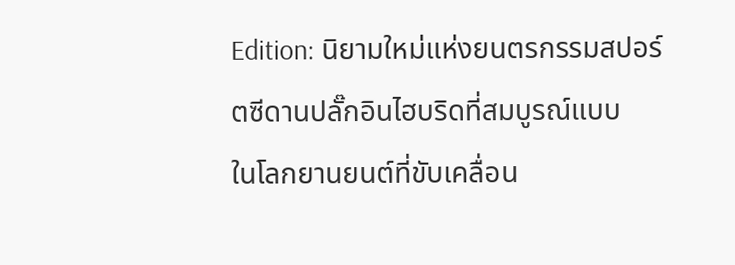Edition: นิยามใหม่แห่งยนตรกรรมสปอร์ตซีดานปลั๊กอินไฮบริดที่สมบูรณ์แบบ
ในโลกยานยนต์ที่ขับเคลื่อน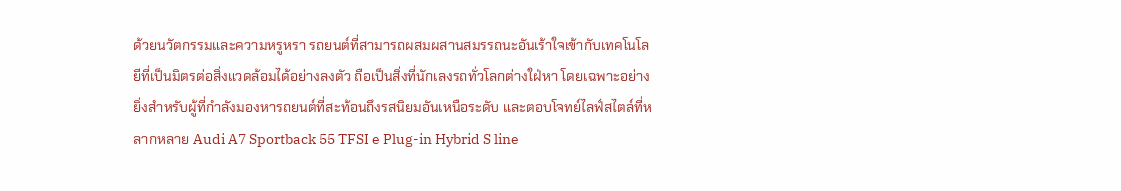ด้วยนวัตกรรมและความหรูหรา รถยนต์ที่สามารถผสมผสานสมรรถนะอันเร้าใจเข้ากับเทคโนโลยีที่เป็นมิตรต่อสิ่งแวดล้อมได้อย่างลงตัว ถือเป็นสิ่งที่นักเลงรถทั่วโลกต่างใฝ่หา โดยเฉพาะอย่างยิ่งสำหรับผู้ที่กำลังมองหารถยนต์ที่สะท้อนถึงรสนิยมอันเหนือระดับ และตอบโจทย์ไลฟ์สไตล์ที่หลากหลาย Audi A7 Sportback 55 TFSI e Plug-in Hybrid S line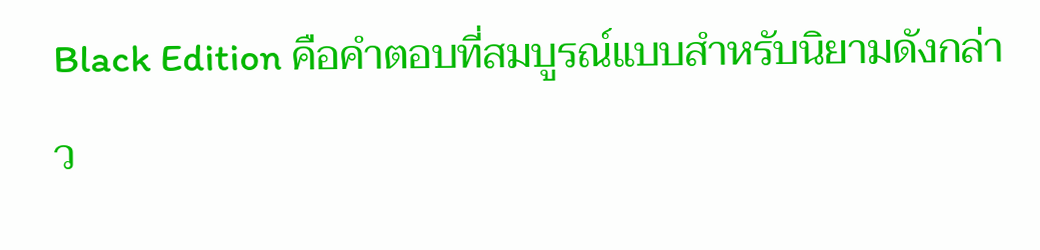Black Edition คือคำตอบที่สมบูรณ์แบบสำหรับนิยามดังกล่าว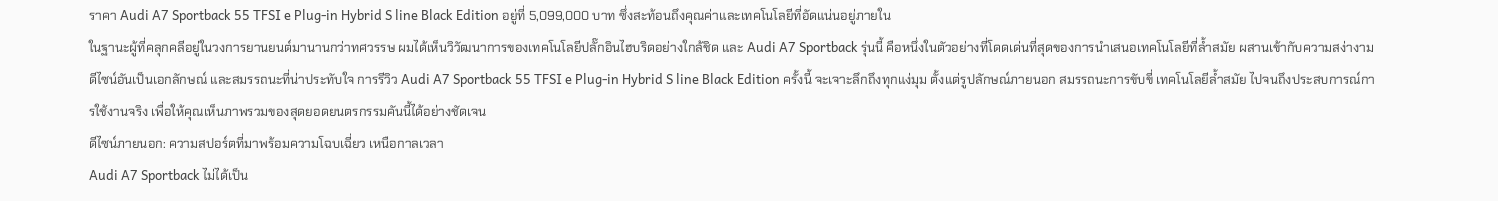ราคา Audi A7 Sportback 55 TFSI e Plug-in Hybrid S line Black Edition อยู่ที่ 5,099,000 บาท ซึ่งสะท้อนถึงคุณค่าและเทคโนโลยีที่อัดแน่นอยู่ภายใน
ในฐานะผู้ที่คลุกคลีอยู่ในวงการยานยนต์มานานกว่าทศวรรษ ผมได้เห็นวิวัฒนาการของเทคโนโลยีปลั๊กอินไฮบริดอย่างใกล้ชิด และ Audi A7 Sportback รุ่นนี้ คือหนึ่งในตัวอย่างที่โดดเด่นที่สุดของการนำเสนอเทคโนโลยีที่ล้ำสมัย ผสานเข้ากับความสง่างาม ดีไซน์อันเป็นเอกลักษณ์ และสมรรถนะที่น่าประทับใจ การรีวิว Audi A7 Sportback 55 TFSI e Plug-in Hybrid S line Black Edition ครั้งนี้ จะเจาะลึกถึงทุกแง่มุม ตั้งแต่รูปลักษณ์ภายนอก สมรรถนะการขับขี่ เทคโนโลยีล้ำสมัย ไปจนถึงประสบการณ์การใช้งานจริง เพื่อให้คุณเห็นภาพรวมของสุดยอดยนตรกรรมคันนี้ได้อย่างชัดเจน
ดีไซน์ภายนอก: ความสปอร์ตที่มาพร้อมความโฉบเฉี่ยว เหนือกาลเวลา
Audi A7 Sportback ไม่ได้เป็น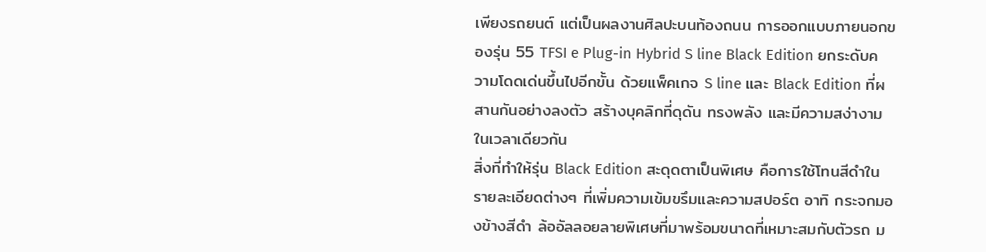เพียงรถยนต์ แต่เป็นผลงานศิลปะบนท้องถนน การออกแบบภายนอกของรุ่น 55 TFSI e Plug-in Hybrid S line Black Edition ยกระดับความโดดเด่นขึ้นไปอีกขั้น ด้วยแพ็คเกจ S line และ Black Edition ที่ผสานกันอย่างลงตัว สร้างบุคลิกที่ดุดัน ทรงพลัง และมีความสง่างามในเวลาเดียวกัน
สิ่งที่ทำให้รุ่น Black Edition สะดุดตาเป็นพิเศษ คือการใช้โทนสีดำในรายละเอียดต่างๆ ที่เพิ่มความเข้มขรึมและความสปอร์ต อาทิ กระจกมองข้างสีดำ ล้ออัลลอยลายพิเศษที่มาพร้อมขนาดที่เหมาะสมกับตัวรถ ม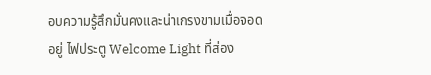อบความรู้สึกมั่นคงและน่าเกรงขามเมื่อจอดอยู่ ไฟประตู Welcome Light ที่ส่อง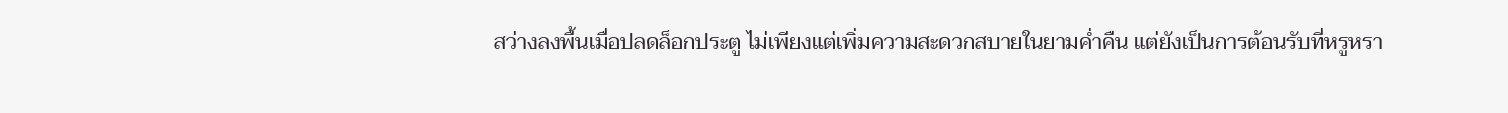สว่างลงพื้นเมื่อปลดล็อกประตู ไม่เพียงแต่เพิ่มความสะดวกสบายในยามค่ำคืน แต่ยังเป็นการต้อนรับที่หรูหรา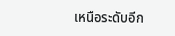เหนือระดับอีก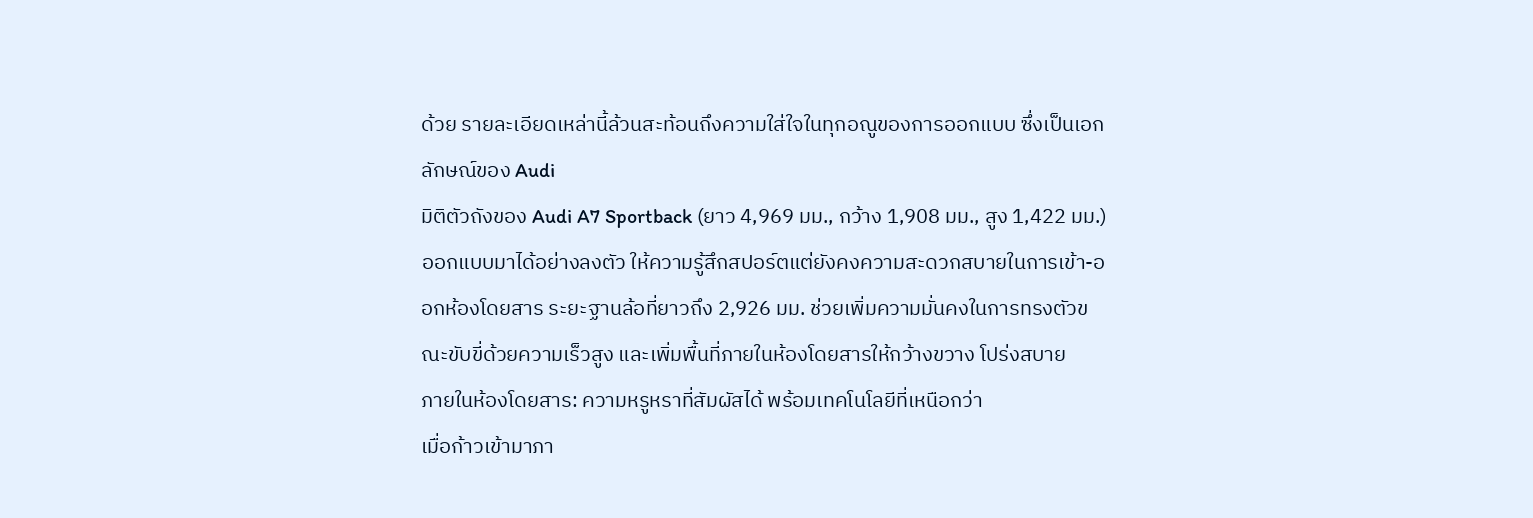ด้วย รายละเอียดเหล่านี้ล้วนสะท้อนถึงความใส่ใจในทุกอณูของการออกแบบ ซึ่งเป็นเอกลักษณ์ของ Audi
มิติตัวถังของ Audi A7 Sportback (ยาว 4,969 มม., กว้าง 1,908 มม., สูง 1,422 มม.) ออกแบบมาได้อย่างลงตัว ให้ความรู้สึกสปอร์ตแต่ยังคงความสะดวกสบายในการเข้า-ออกห้องโดยสาร ระยะฐานล้อที่ยาวถึง 2,926 มม. ช่วยเพิ่มความมั่นคงในการทรงตัวขณะขับขี่ด้วยความเร็วสูง และเพิ่มพื้นที่ภายในห้องโดยสารให้กว้างขวาง โปร่งสบาย
ภายในห้องโดยสาร: ความหรูหราที่สัมผัสได้ พร้อมเทคโนโลยีที่เหนือกว่า
เมื่อก้าวเข้ามาภา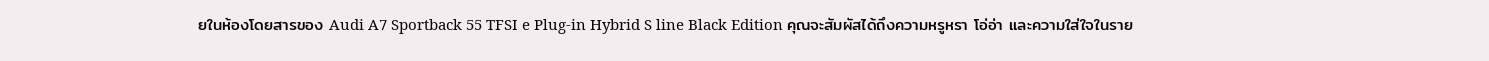ยในห้องโดยสารของ Audi A7 Sportback 55 TFSI e Plug-in Hybrid S line Black Edition คุณจะสัมผัสได้ถึงความหรูหรา โอ่อ่า และความใส่ใจในราย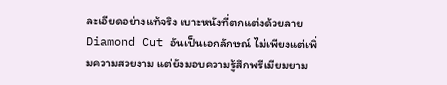ละเอียดอย่างแท้จริง เบาะหนังที่ตกแต่งด้วยลาย Diamond Cut อันเป็นเอกลักษณ์ ไม่เพียงแต่เพิ่มความสวยงาม แต่ยังมอบความรู้สึกพรีเมียมยาม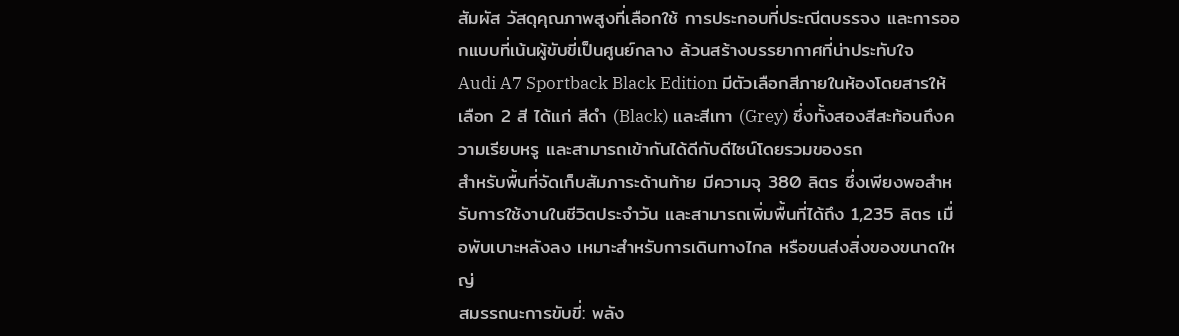สัมผัส วัสดุคุณภาพสูงที่เลือกใช้ การประกอบที่ประณีตบรรจง และการออกแบบที่เน้นผู้ขับขี่เป็นศูนย์กลาง ล้วนสร้างบรรยากาศที่น่าประทับใจ
Audi A7 Sportback Black Edition มีตัวเลือกสีภายในห้องโดยสารให้เลือก 2 สี ได้แก่ สีดำ (Black) และสีเทา (Grey) ซึ่งทั้งสองสีสะท้อนถึงความเรียบหรู และสามารถเข้ากันได้ดีกับดีไซน์โดยรวมของรถ
สำหรับพื้นที่จัดเก็บสัมภาระด้านท้าย มีความจุ 380 ลิตร ซึ่งเพียงพอสำหรับการใช้งานในชีวิตประจำวัน และสามารถเพิ่มพื้นที่ได้ถึง 1,235 ลิตร เมื่อพับเบาะหลังลง เหมาะสำหรับการเดินทางไกล หรือขนส่งสิ่งของขนาดใหญ่
สมรรถนะการขับขี่: พลัง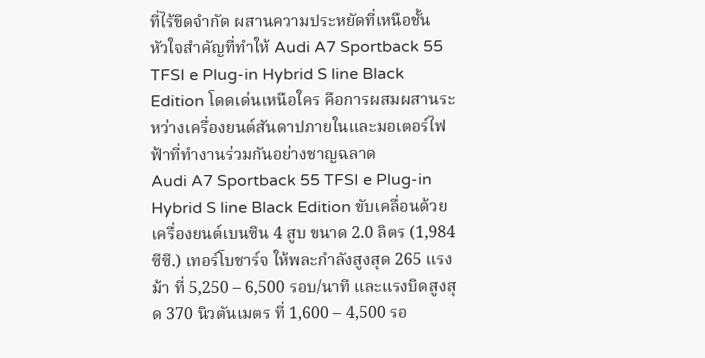ที่ไร้ขีดจำกัด ผสานความประหยัดที่เหนือชั้น
หัวใจสำคัญที่ทำให้ Audi A7 Sportback 55 TFSI e Plug-in Hybrid S line Black Edition โดดเด่นเหนือใคร คือการผสมผสานระหว่างเครื่องยนต์สันดาปภายในและมอเตอร์ไฟฟ้าที่ทำงานร่วมกันอย่างชาญฉลาด
Audi A7 Sportback 55 TFSI e Plug-in Hybrid S line Black Edition ขับเคลื่อนด้วยเครื่องยนต์เบนซิน 4 สูบ ขนาด 2.0 ลิตร (1,984 ซีซี.) เทอร์โบชาร์จ ให้พละกำลังสูงสุด 265 แรงม้า ที่ 5,250 – 6,500 รอบ/นาที และแรงบิดสูงสุด 370 นิวตันเมตร ที่ 1,600 – 4,500 รอ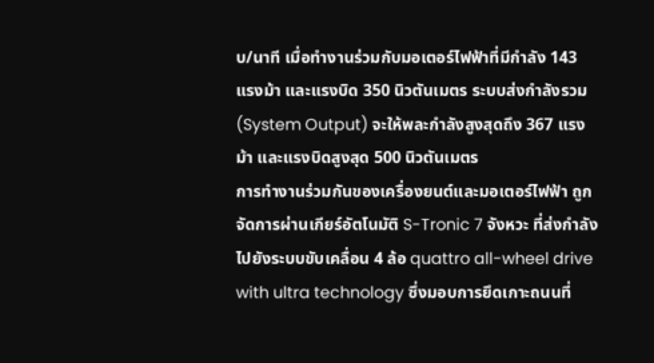บ/นาที เมื่อทำงานร่วมกับมอเตอร์ไฟฟ้าที่มีกำลัง 143 แรงม้า และแรงบิด 350 นิวตันเมตร ระบบส่งกำลังรวม (System Output) จะให้พละกำลังสูงสุดถึง 367 แรงม้า และแรงบิดสูงสุด 500 นิวตันเมตร
การทำงานร่วมกันของเครื่องยนต์และมอเตอร์ไฟฟ้า ถูกจัดการผ่านเกียร์อัตโนมัติ S-Tronic 7 จังหวะ ที่ส่งกำลังไปยังระบบขับเคลื่อน 4 ล้อ quattro all-wheel drive with ultra technology ซึ่งมอบการยึดเกาะถนนที่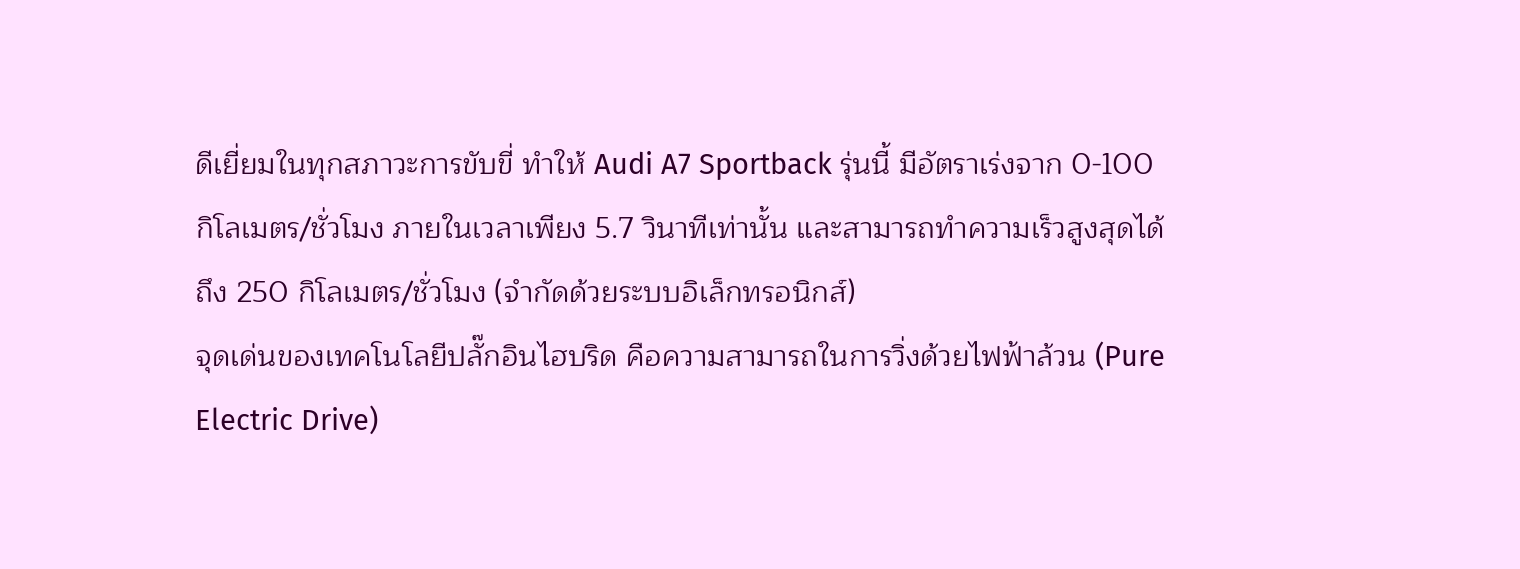ดีเยี่ยมในทุกสภาวะการขับขี่ ทำให้ Audi A7 Sportback รุ่นนี้ มีอัตราเร่งจาก 0-100 กิโลเมตร/ชั่วโมง ภายในเวลาเพียง 5.7 วินาทีเท่านั้น และสามารถทำความเร็วสูงสุดได้ถึง 250 กิโลเมตร/ชั่วโมง (จำกัดด้วยระบบอิเล็กทรอนิกส์)
จุดเด่นของเทคโนโลยีปลั๊กอินไฮบริด คือความสามารถในการวิ่งด้วยไฟฟ้าล้วน (Pure Electric Drive)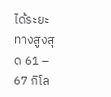ได้ระยะทางสูงสุด 61 – 67 กิโล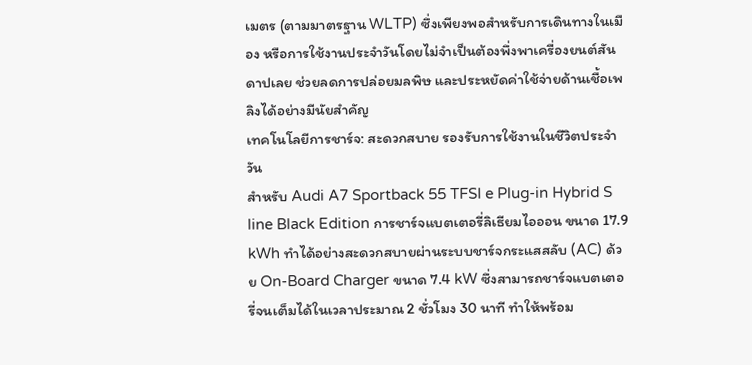เมตร (ตามมาตรฐาน WLTP) ซึ่งเพียงพอสำหรับการเดินทางในเมือง หรือการใช้งานประจำวันโดยไม่จำเป็นต้องพึ่งพาเครื่องยนต์สันดาปเลย ช่วยลดการปล่อยมลพิษ และประหยัดค่าใช้จ่ายด้านเชื้อเพลิงได้อย่างมีนัยสำคัญ
เทคโนโลยีการชาร์จ: สะดวกสบาย รองรับการใช้งานในชีวิตประจำวัน
สำหรับ Audi A7 Sportback 55 TFSI e Plug-in Hybrid S line Black Edition การชาร์จแบตเตอรี่ลิเธียมไอออน ขนาด 17.9 kWh ทำได้อย่างสะดวกสบายผ่านระบบชาร์จกระแสสลับ (AC) ด้วย On-Board Charger ขนาด 7.4 kW ซึ่งสามารถชาร์จแบตเตอรี่จนเต็มได้ในเวลาประมาณ 2 ชั่วโมง 30 นาที ทำให้พร้อม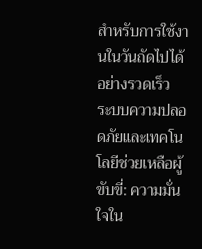สำหรับการใช้งานในวันถัดไปได้อย่างรวดเร็ว
ระบบความปลอดภัยและเทคโนโลยีช่วยเหลือผู้ขับขี่: ความมั่นใจใน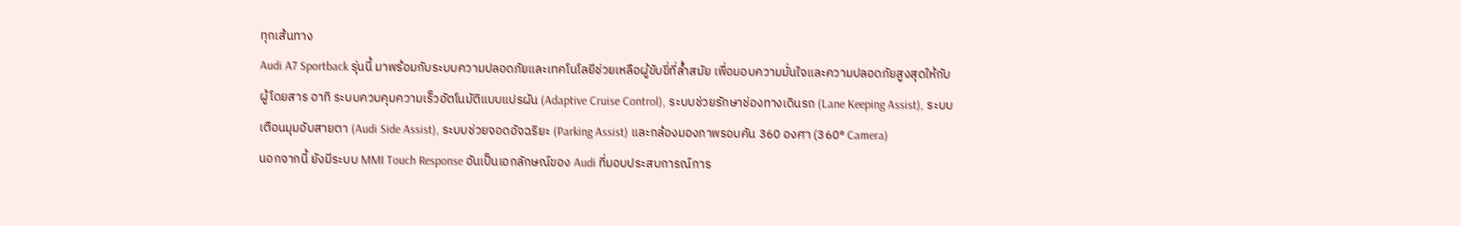ทุกเส้นทาง
Audi A7 Sportback รุ่นนี้ มาพร้อมกับระบบความปลอดภัยและเทคโนโลยีช่วยเหลือผู้ขับขี่ที่ล้ำสมัย เพื่อมอบความมั่นใจและความปลอดภัยสูงสุดให้กับผู้โดยสาร อาทิ ระบบควบคุมความเร็วอัตโนมัติแบบแปรผัน (Adaptive Cruise Control), ระบบช่วยรักษาช่องทางเดินรถ (Lane Keeping Assist), ระบบเตือนมุมอับสายตา (Audi Side Assist), ระบบช่วยจอดอัจฉริยะ (Parking Assist) และกล้องมองภาพรอบคัน 360 องศา (360° Camera)
นอกจากนี้ ยังมีระบบ MMI Touch Response อันเป็นเอกลักษณ์ของ Audi ที่มอบประสบการณ์การ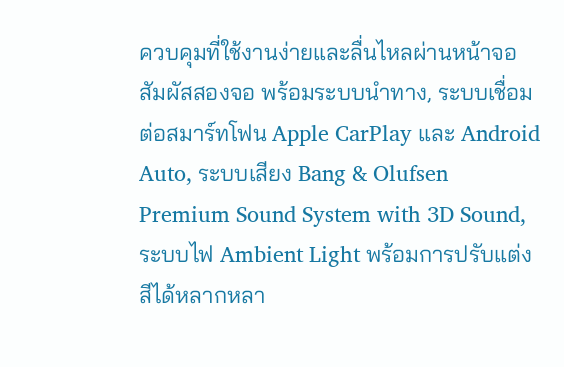ควบคุมที่ใช้งานง่ายและลื่นไหลผ่านหน้าจอสัมผัสสองจอ พร้อมระบบนำทาง, ระบบเชื่อมต่อสมาร์ทโฟน Apple CarPlay และ Android Auto, ระบบเสียง Bang & Olufsen Premium Sound System with 3D Sound, ระบบไฟ Ambient Light พร้อมการปรับแต่งสีได้หลากหลา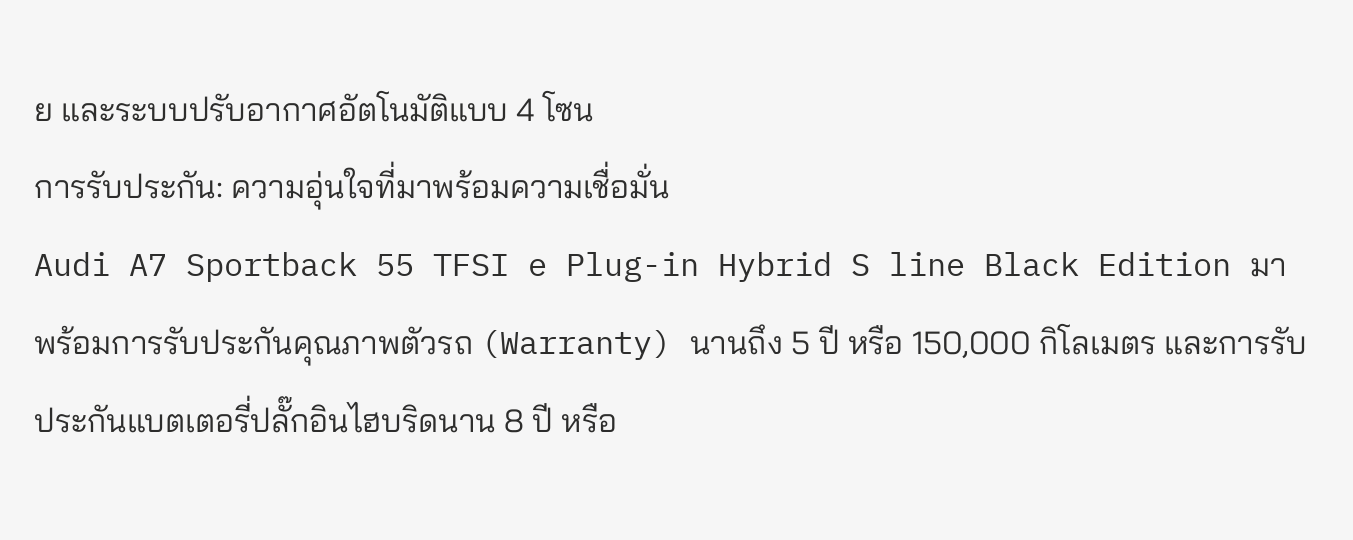ย และระบบปรับอากาศอัตโนมัติแบบ 4 โซน
การรับประกัน: ความอุ่นใจที่มาพร้อมความเชื่อมั่น
Audi A7 Sportback 55 TFSI e Plug-in Hybrid S line Black Edition มาพร้อมการรับประกันคุณภาพตัวรถ (Warranty) นานถึง 5 ปี หรือ 150,000 กิโลเมตร และการรับประกันแบตเตอรี่ปลั๊กอินไฮบริดนาน 8 ปี หรือ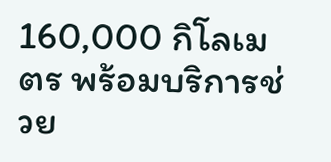160,000 กิโลเมตร พร้อมบริการช่วย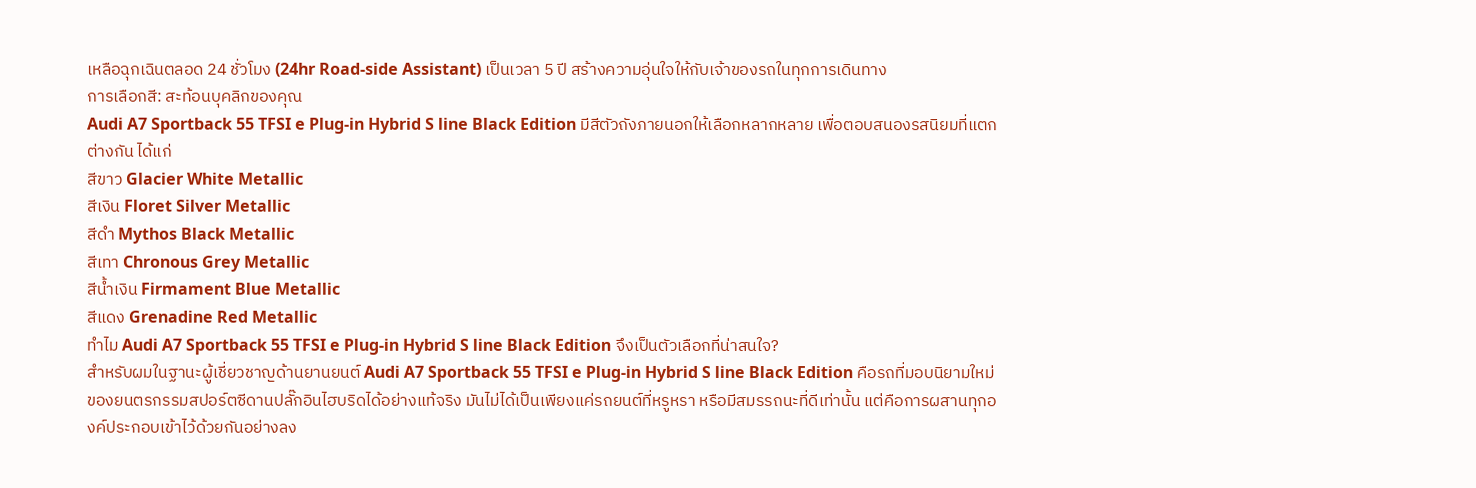เหลือฉุกเฉินตลอด 24 ชั่วโมง (24hr Road-side Assistant) เป็นเวลา 5 ปี สร้างความอุ่นใจให้กับเจ้าของรถในทุกการเดินทาง
การเลือกสี: สะท้อนบุคลิกของคุณ
Audi A7 Sportback 55 TFSI e Plug-in Hybrid S line Black Edition มีสีตัวถังภายนอกให้เลือกหลากหลาย เพื่อตอบสนองรสนิยมที่แตกต่างกัน ได้แก่
สีขาว Glacier White Metallic
สีเงิน Floret Silver Metallic
สีดำ Mythos Black Metallic
สีเทา Chronous Grey Metallic
สีน้ำเงิน Firmament Blue Metallic
สีแดง Grenadine Red Metallic
ทำไม Audi A7 Sportback 55 TFSI e Plug-in Hybrid S line Black Edition จึงเป็นตัวเลือกที่น่าสนใจ?
สำหรับผมในฐานะผู้เชี่ยวชาญด้านยานยนต์ Audi A7 Sportback 55 TFSI e Plug-in Hybrid S line Black Edition คือรถที่มอบนิยามใหม่ของยนตรกรรมสปอร์ตซีดานปลั๊กอินไฮบริดได้อย่างแท้จริง มันไม่ได้เป็นเพียงแค่รถยนต์ที่หรูหรา หรือมีสมรรถนะที่ดีเท่านั้น แต่คือการผสานทุกองค์ประกอบเข้าไว้ด้วยกันอย่างลง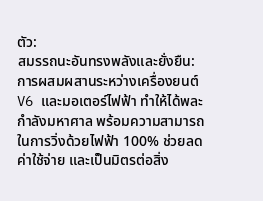ตัว:
สมรรถนะอันทรงพลังและยั่งยืน: การผสมผสานระหว่างเครื่องยนต์ V6 และมอเตอร์ไฟฟ้า ทำให้ได้พละกำลังมหาศาล พร้อมความสามารถในการวิ่งด้วยไฟฟ้า 100% ช่วยลดค่าใช้จ่าย และเป็นมิตรต่อสิ่ง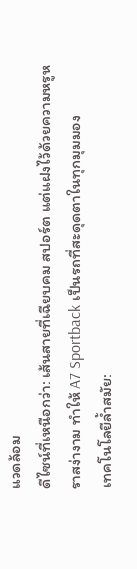แวดล้อม
ดีไซน์ที่เหนือกว่า: เส้นสายที่เฉียบคม สปอร์ต แต่แฝงไว้ด้วยความหรูหราสง่างาม ทำให้ A7 Sportback เป็นรถที่สะดุดตาในทุกมุมมอง
เทคโนโลยีล้ำสมัย: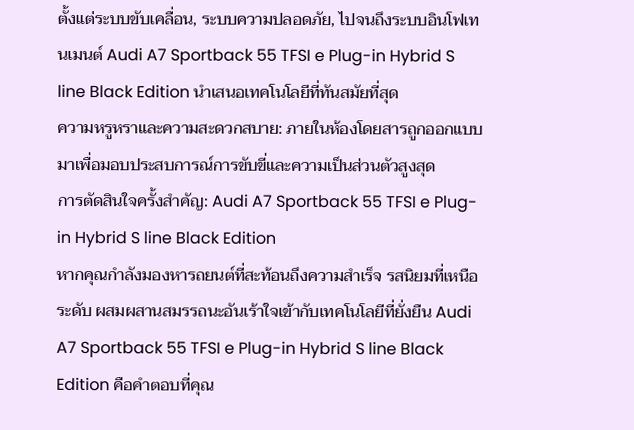ตั้งแต่ระบบขับเคลื่อน, ระบบความปลอดภัย, ไปจนถึงระบบอินโฟเทนเมนต์ Audi A7 Sportback 55 TFSI e Plug-in Hybrid S line Black Edition นำเสนอเทคโนโลยีที่ทันสมัยที่สุด
ความหรูหราและความสะดวกสบาย: ภายในห้องโดยสารถูกออกแบบมาเพื่อมอบประสบการณ์การขับขี่และความเป็นส่วนตัวสูงสุด
การตัดสินใจครั้งสำคัญ: Audi A7 Sportback 55 TFSI e Plug-in Hybrid S line Black Edition
หากคุณกำลังมองหารถยนต์ที่สะท้อนถึงความสำเร็จ รสนิยมที่เหนือระดับ ผสมผสานสมรรถนะอันเร้าใจเข้ากับเทคโนโลยีที่ยั่งยืน Audi A7 Sportback 55 TFSI e Plug-in Hybrid S line Black Edition คือคำตอบที่คุณ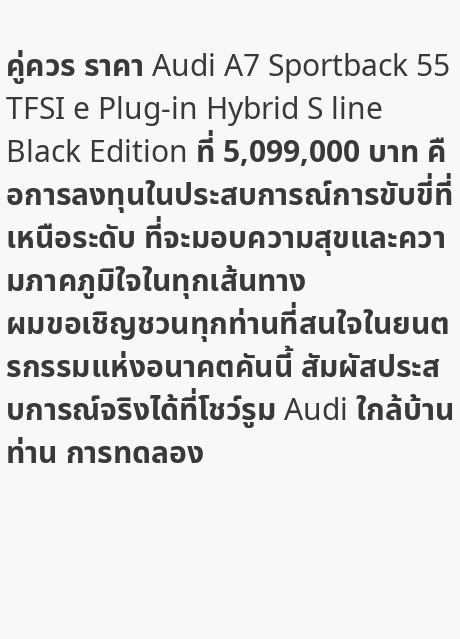คู่ควร ราคา Audi A7 Sportback 55 TFSI e Plug-in Hybrid S line Black Edition ที่ 5,099,000 บาท คือการลงทุนในประสบการณ์การขับขี่ที่เหนือระดับ ที่จะมอบความสุขและความภาคภูมิใจในทุกเส้นทาง
ผมขอเชิญชวนทุกท่านที่สนใจในยนตรกรรมแห่งอนาคตคันนี้ สัมผัสประสบการณ์จริงได้ที่โชว์รูม Audi ใกล้บ้านท่าน การทดลอง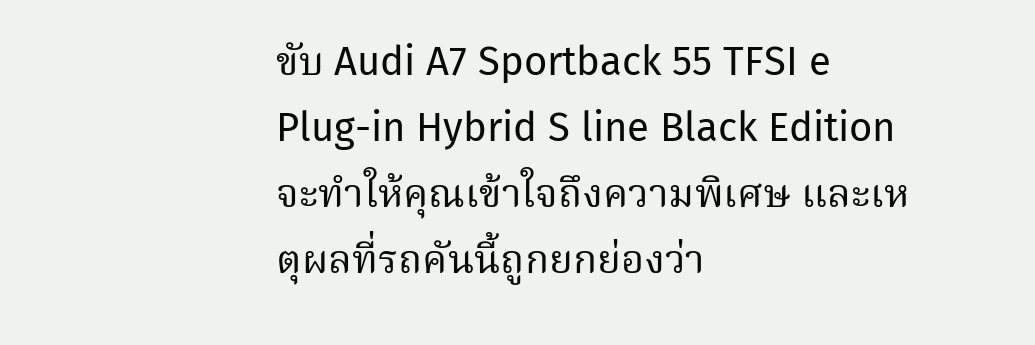ขับ Audi A7 Sportback 55 TFSI e Plug-in Hybrid S line Black Edition จะทำให้คุณเข้าใจถึงความพิเศษ และเหตุผลที่รถคันนี้ถูกยกย่องว่า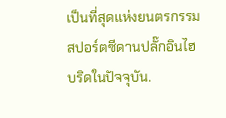เป็นที่สุดแห่งยนตรกรรมสปอร์ตซีดานปลั๊กอินไฮบริดในปัจจุบัน.